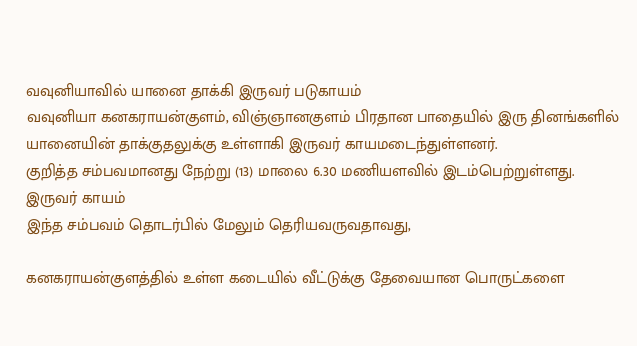வவுனியாவில் யானை தாக்கி இருவர் படுகாயம்
வவுனியா கனகராயன்குளம், விஞ்ஞானகுளம் பிரதான பாதையில் இரு தினங்களில் யானையின் தாக்குதலுக்கு உள்ளாகி இருவர் காயமடைந்துள்ளனர்.
குறித்த சம்பவமானது நேற்று (13) மாலை 6.30 மணியளவில் இடம்பெற்றுள்ளது.
இருவர் காயம்
இந்த சம்பவம் தொடர்பில் மேலும் தெரியவருவதாவது,

கனகராயன்குளத்தில் உள்ள கடையில் வீட்டுக்கு தேவையான பொருட்களை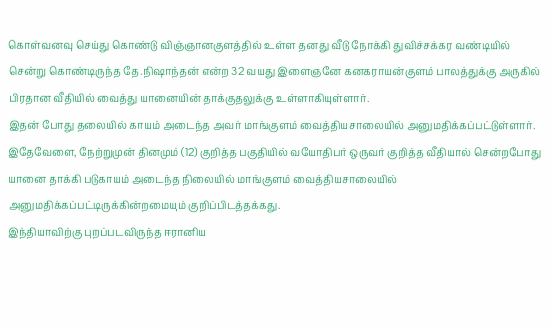கொள்வனவு செய்து கொண்டு விஞ்ஞானகுளத்தில் உள்ள தனது வீடு நோக்கி துவிச்சக்கர வண்டியில் சென்று கொண்டிருந்த தே.நிஷாந்தன் என்ற 32 வயது இளைஞனே கனகராயன்குளம் பாலத்துக்கு அருகில் பிரதான வீதியில் வைத்து யானையின் தாக்குதலுக்கு உள்ளாகியுள்ளார்.
இதன் போது தலையில் காயம் அடைந்த அவர் மாங்குளம் வைத்தியசாலையில் அனுமதிக்கப்பட்டுள்ளார்.
இதேவேளை, நேற்றுமுன் தினமும் (12) குறித்த பகுதியில் வயோதிபர் ஒருவர் குறித்த வீதியால் சென்றபோது யானை தாக்கி படுகாயம் அடைந்த நிலையில் மாங்குளம் வைத்தியசாலையில் அனுமதிக்கப்பட்டிருக்கின்றமையும் குறிப்பிடத்தக்கது.
இந்தியாவிற்கு புறப்படவிருந்த ஈரானிய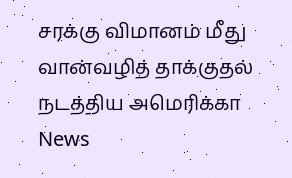சரக்கு விமானம் மீது வான்வழித் தாக்குதல் நடத்திய அமெரிக்கா News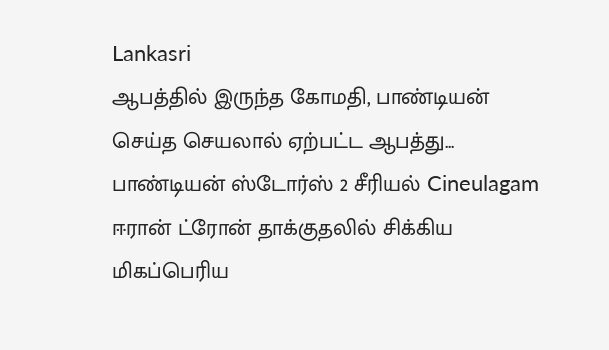Lankasri
ஆபத்தில் இருந்த கோமதி, பாண்டியன் செய்த செயலால் ஏற்பட்ட ஆபத்து... பாண்டியன் ஸ்டோர்ஸ் 2 சீரியல் Cineulagam
ஈரான் ட்ரோன் தாக்குதலில் சிக்கிய மிகப்பெரிய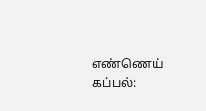எண்ணெய் கப்பல்: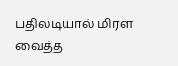பதிலடியால் மிரள வைத்த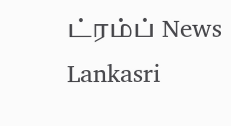ட்ரம்ப் News Lankasri